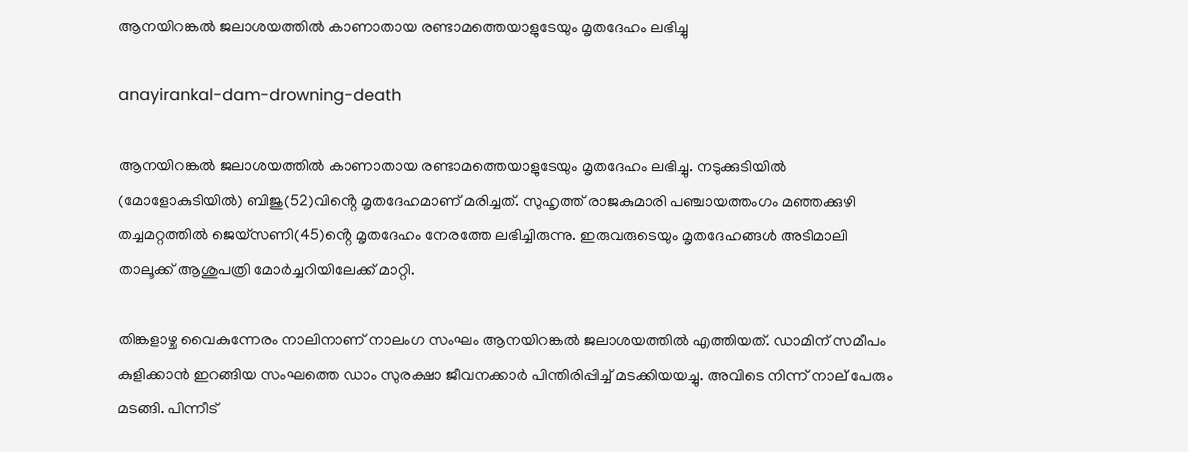ആനയിറങ്കല്‍ ജലാശയത്തില്‍ കാണാതായ രണ്ടാമത്തെയാളുടേയും മൃതദേഹം ലഭിച്ചു

anayirankal-dam-drowning-death

ആനയിറങ്കല്‍ ജലാശയത്തില്‍ കാണാതായ രണ്ടാമത്തെയാളുടേയും മൃതദേഹം ലഭിച്ചു. നടുക്കുടിയില്‍ (മോളോകുടിയില്‍) ബിജു(52)വിൻ്റെ മൃതദേഹമാണ് മരിച്ചത്. സുഹൃത്ത് രാജകുമാരി പഞ്ചായത്തംഗം മഞ്ഞക്കുഴി തച്ചമറ്റത്തില്‍ ജെയ്‌സണി(45)ൻ്റെ മൃതദേഹം നേരത്തേ ലഭിച്ചിരുന്നു. ഇരുവരുടെയും മൃതദേഹങ്ങൾ അടിമാലി താലൂക്ക് ആശുപത്രി മോര്‍ച്ചറിയിലേക്ക് മാറ്റി.

തിങ്കളാഴ്ച വൈകുന്നേരം നാലിനാണ് നാലംഗ സംഘം ആനയിറങ്കല്‍ ജലാശയത്തില്‍ എത്തിയത്. ഡാമിന് സമീപം കുളിക്കാന്‍ ഇറങ്ങിയ സംഘത്തെ ഡാം സുരക്ഷാ ജീവനക്കാര്‍ പിന്തിരിപ്പിച്ച് മടക്കിയയച്ചു. അവിടെ നിന്ന് നാല് പേരും മടങ്ങി. പിന്നീട്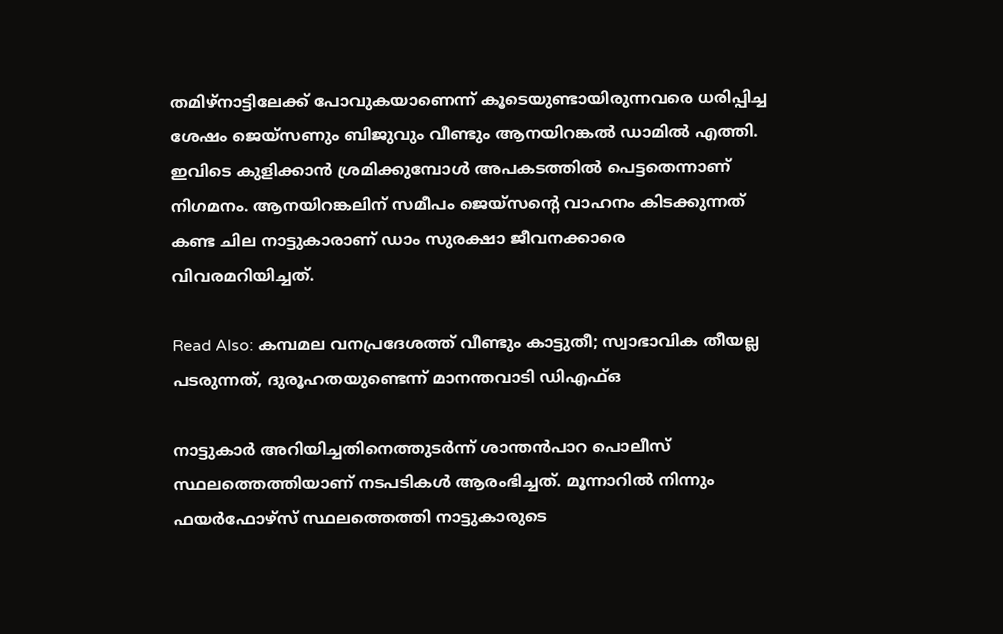തമിഴ്‌നാട്ടിലേക്ക് പോവുകയാണെന്ന് കൂടെയുണ്ടായിരുന്നവരെ ധരിപ്പിച്ച ശേഷം ജെയ്‌സണും ബിജുവും വീണ്ടും ആനയിറങ്കല്‍ ഡാമില്‍ എത്തി. ഇവിടെ കുളിക്കാന്‍ ശ്രമിക്കുമ്പോള്‍ അപകടത്തില്‍ പെട്ടതെന്നാണ് നിഗമനം. ആനയിറങ്കലിന് സമീപം ജെയ്‌സന്റെ വാഹനം കിടക്കുന്നത് കണ്ട ചില നാട്ടുകാരാണ് ഡാം സുരക്ഷാ ജീവനക്കാരെ വിവരമറിയിച്ചത്.

Read Also: കമ്പമല വനപ്രദേശത്ത് വീണ്ടും കാട്ടുതീ; സ്വാഭാവിക തീയല്ല പടരുന്നത്, ദുരൂഹതയുണ്ടെന്ന് മാനന്തവാടി ഡിഎഫ്ഒ

നാട്ടുകാര്‍ അറിയിച്ചതിനെത്തുടര്‍ന്ന് ശാന്തന്‍പാറ പൊലീസ് സ്ഥലത്തെത്തിയാണ് നടപടികള്‍ ആരംഭിച്ചത്. മൂന്നാറില്‍ നിന്നും ഫയര്‍ഫോഴ്‌സ് സ്ഥലത്തെത്തി നാട്ടുകാരുടെ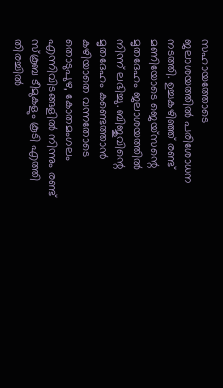സഹായത്തോടെ ജലാശയത്തില്‍ പരിശോധന നടത്തി. ഉച്ചകഴിഞ്ഞ് രണ്ട് മണിയോടെ ജെയ്‌സന്റെ മൃതദേഹം ജലാശയത്തില്‍ നിന്ന് ലഭിച്ചു. ബിജുവിന്റെ മൃതദേഹം കണ്ടെത്താന്‍ കഴിയാതെ വന്നതോടെ തൊടുപുഴ, കോതമംഗലം എന്നിവിടങ്ങളില്‍ നിന്നും രണ്ട് സ്‌കൂബ ടീമുകളും കൂടി എത്തി തിരച്ചില്‍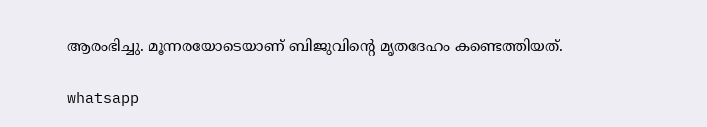ആരംഭിച്ചു. മൂന്നരയോടെയാണ് ബിജുവിന്റെ മൃതദേഹം കണ്ടെത്തിയത്.

whatsapp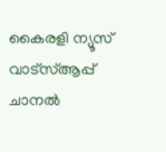കൈരളി ന്യൂസ് വാട്‌സ്ആപ്പ് ചാനല്‍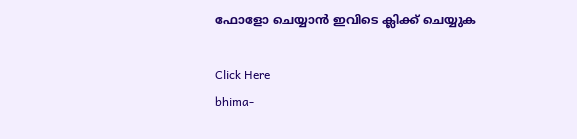ഫോളോ ചെയ്യാന്‍ ഇവിടെ ക്ലിക്ക് ചെയ്യുക

Click Here
bhima-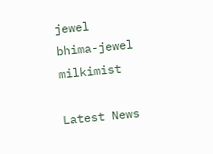jewel
bhima-jewel
milkimist

Latest News